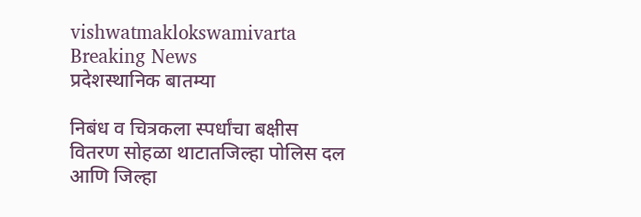vishwatmaklokswamivarta
Breaking News
प्रदेशस्थानिक बातम्या

निबंध व चित्रकला स्पर्धांचा बक्षीस वितरण सोहळा थाटातजिल्हा पोलिस दल आणि जिल्हा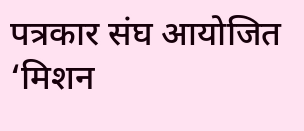पत्रकार संघ आयोजित ‘मिशन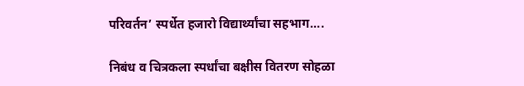परिवर्तन’ स्पर्धेत हजारो विद्यार्थ्यांचा सहभाग….

निबंध व चित्रकला स्पर्धांचा बक्षीस वितरण सोहळा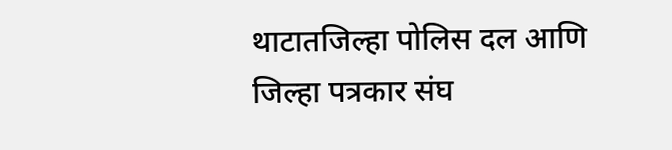थाटातजिल्हा पोलिस दल आणि जिल्हा पत्रकार संघ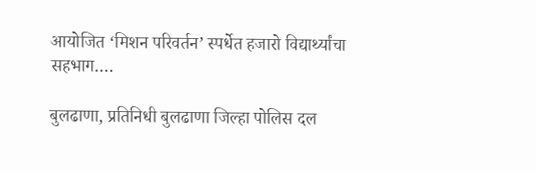आयोजित ‘मिशन परिवर्तन’ स्पर्धेत हजारो विद्यार्थ्यांचा सहभाग….

बुलढाणा, प्रतिनिधी बुलढाणा जिल्हा पोलिस दल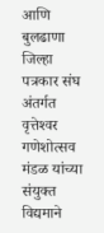आणि बुलढाणा जिल्हा पत्रकार संघ अंतर्गत वृत्तेश्‍वर गणेशोत्सव मंडळ यांच्या संयुक्त विद्यमाने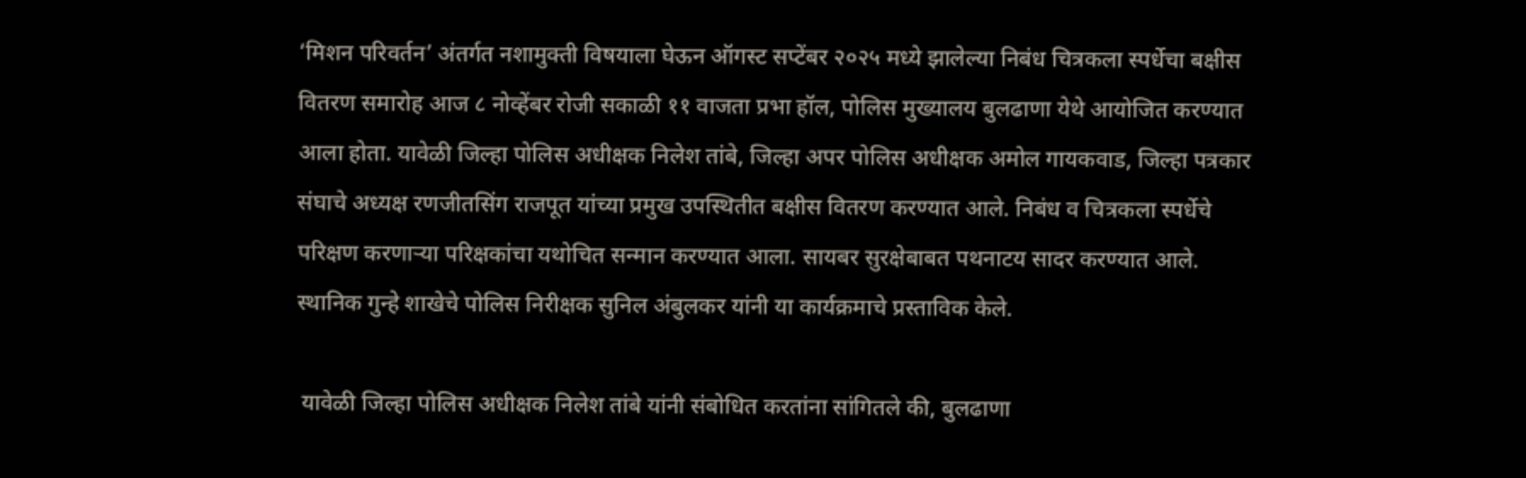‘मिशन परिवर्तन’ अंतर्गत नशामुक्ती विषयाला घेऊन ऑगस्ट सप्टेंबर २०२५ मध्ये झालेल्या निबंध चित्रकला स्पर्धेचा बक्षीस वितरण समारोह आज ८ नोव्हेंबर रोजी सकाळी ११ वाजता प्रभा हॉल, पोलिस मुख्यालय बुलढाणा येथे आयोजित करण्यात आला होता. यावेळी जिल्हा पोलिस अधीक्षक निलेश तांबे, जिल्हा अपर पोलिस अधीक्षक अमोल गायकवाड, जिल्हा पत्रकार संघाचे अध्यक्ष रणजीतसिंग राजपूत यांच्या प्रमुख उपस्थितीत बक्षीस वितरण करण्यात आले. निबंध व चित्रकला स्पर्धेचे परिक्षण करणार्‍या परिक्षकांचा यथोचित सन्मान करण्यात आला. सायबर सुरक्षेबाबत पथनाटय सादर करण्यात आले. स्थानिक गुन्हे शाखेचे पोलिस निरीक्षक सुनिल अंबुलकर यांनी या कार्यक्रमाचे प्रस्ताविक केले.

 यावेळी जिल्हा पोलिस अधीक्षक निलेश तांबे यांनी संबोधित करतांना सांगितले की, बुलढाणा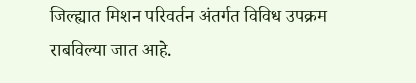जिल्ह्यात मिशन परिवर्तन अंतर्गत विविध उपक्रम राबविल्या जात आहे.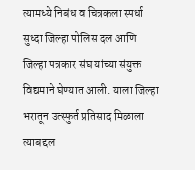त्यामध्ये निबंध व चित्रकला स्पर्धा सुध्दा जिल्हा पोलिस दल आणि जिल्हा पत्रकार संघ यांच्या संयुक्त विद्यमाने घेण्यात आली. याला जिल्हा भरातून उत्स्फुर्त प्रतिसाद मिळाला त्याबद्दल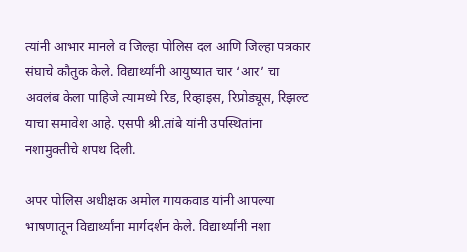त्यांनी आभार मानले व जिल्हा पोलिस दल आणि जिल्हा पत्रकार संघाचे कौतुक केले. विद्यार्थ्यांनी आयुष्यात चार ‘आर’ चा अवलंब केला पाहिजे त्यामध्ये रिड, रिव्हाइस, रिप्रोड्यूस, रिझल्ट याचा समावेश आहे. एसपी श्री.तांबे यांनी उपस्थितांना नशामुक्तीचे शपथ दिली.

अपर पोलिस अधीक्षक अमोल गायकवाड यांनी आपल्या भाषणातून विद्यार्थ्यांना मार्गदर्शन केले. विद्यार्थ्यांनी नशा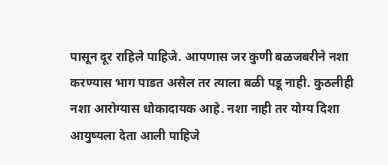पासून दूर राहिले पाहिजे. आपणास जर कुणी बळजबरीने नशा करण्यास भाग पाडत असेल तर त्याला बळी पडू नाही. कुठलीही नशा आरोग्यास धोकादायक आहे. नशा नाही तर योग्य दिशा आयुष्यला देता आली पाहिजे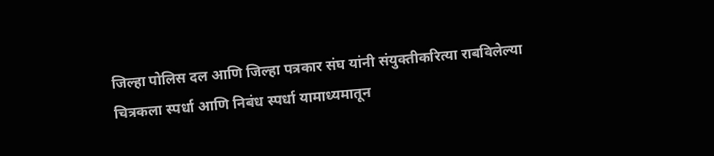जिल्हा पोलिस दल आणि जिल्हा पत्रकार संघ यांनी संयुक्तीकरित्या राबविलेल्या चित्रकला स्पर्धा आणि निबंध स्पर्धा यामाध्यमातून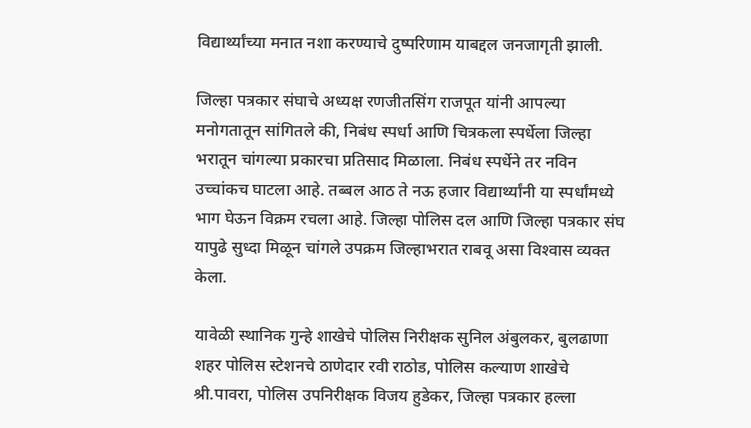विद्यार्थ्यांच्या मनात नशा करण्याचे दुष्परिणाम याबद्दल जनजागृती झाली.

जिल्हा पत्रकार संघाचे अध्यक्ष रणजीतसिंग राजपूत यांनी आपल्या मनोगतातून सांगितले की, निबंध स्पर्धा आणि चित्रकला स्पर्धेला जिल्हा भरातून चांगल्या प्रकारचा प्रतिसाद मिळाला. निबंध स्पर्धेने तर नविन उच्चांकच घाटला आहे. तब्बल आठ ते नऊ हजार विद्यार्थ्यांनी या स्पर्धांमध्ये भाग घेऊन विक्रम रचला आहे. जिल्हा पोलिस दल आणि जिल्हा पत्रकार संघ यापुढे सुध्दा मिळून चांगले उपक्रम जिल्हाभरात राबवू असा विश्‍वास व्यक्त केला.

यावेळी स्थानिक गुन्हे शाखेचे पोलिस निरीक्षक सुनिल अंबुलकर, बुलढाणा शहर पोलिस स्टेशनचे ठाणेदार रवी राठोड, पोलिस कल्याण शाखेचे श्री.पावरा, पोलिस उपनिरीक्षक विजय हुडेकर, जिल्हा पत्रकार हल्ला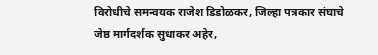विरोधीचे समन्वयक राजेश डिडोळकर, जिल्हा पत्रकार संघाचे जेष्ठ मार्गदर्शक सुधाकर अहेर,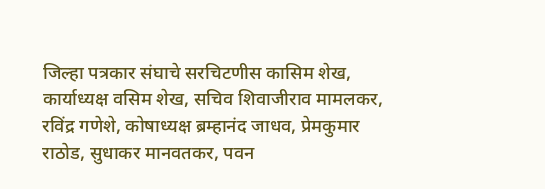जिल्हा पत्रकार संघाचे सरचिटणीस कासिम शेख, कार्याध्यक्ष वसिम शेख, सचिव शिवाजीराव मामलकर, रविंद्र गणेशे, कोषाध्यक्ष ब्रम्हानंद जाधव, प्रेमकुमार राठोड, सुधाकर मानवतकर, पवन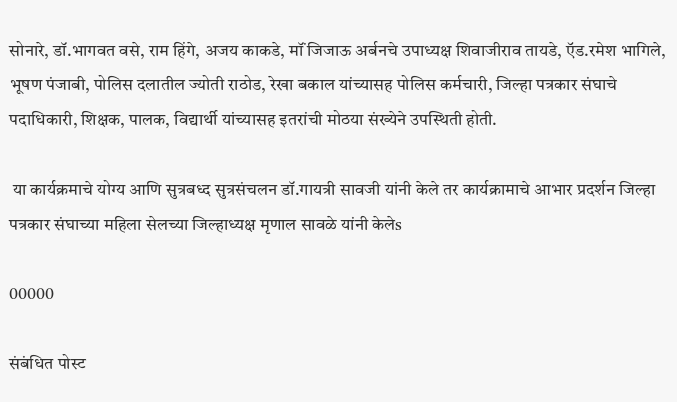सोनारे, डॉ.भागवत वसे, राम हिंगे, अजय काकडे, मॉं जिजाऊ अर्बनचे उपाध्यक्ष शिवाजीराव तायडे, ऍड.रमेश भागिले, भूषण पंजाबी, पोलिस दलातील ज्योती राठोड, रेखा बकाल यांच्यासह पोलिस कर्मचारी, जिल्हा पत्रकार संघाचे पदाधिकारी, शिक्षक, पालक, विद्यार्थी यांच्यासह इतरांची मोठया संख्येने उपस्थिती होती.

 या कार्यक्रमाचे योग्य आणि सुत्रबध्द सुत्रसंचलन डॉ.गायत्री सावजी यांनी केले तर कार्यक्रामाचे आभार प्रदर्शन जिल्हा पत्रकार संघाच्या महिला सेलच्या जिल्हाध्यक्ष मृणाल सावळे यांनी केलेs

00000

संबंधित पोस्ट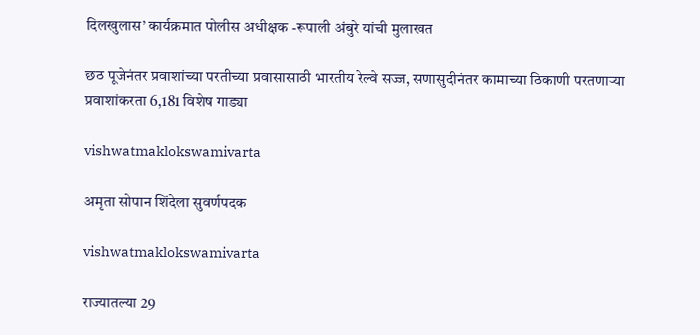दिलखुलास’ कार्यक्रमात पोलीस अधीक्षक -रूपाली अंबुरे यांची मुलाखत

छठ पूजेनंतर प्रवाशांच्या परतीच्या प्रवासासाठी भारतीय रेल्वे सज्ज, सणासुदीनंतर कामाच्या ठिकाणी परतणाऱ्या प्रवाशांकरता 6,181 विशेष गाड्या

vishwatmaklokswamivarta

अमृता सोपान शिंदेला सुवर्णपदक

vishwatmaklokswamivarta

राज्यातल्या 29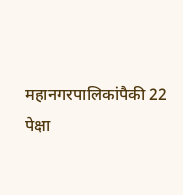महानगरपालिकांपैकी 22 पेक्षा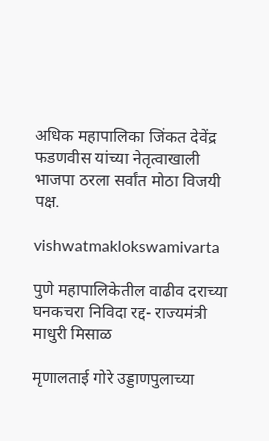अधिक महापालिका जिंकत देवेंद्र फडणवीस यांच्या नेतृत्वाखाली भाजपा ठरला सर्वांत मोठा विजयी पक्ष.

vishwatmaklokswamivarta

पुणे महापालिकेतील वाढीव दराच्या घनकचरा निविदा रद्द- राज्यमंत्री माधुरी मिसाळ

मृणालताई गोरे उड्डाणपुलाच्या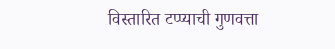विस्तारित टप्प्याची गुणवत्ता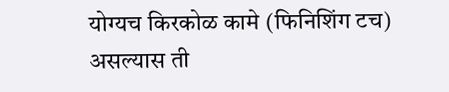योग्यच किरकोळ कामे (फिनिशिंग टच) असल्यास ती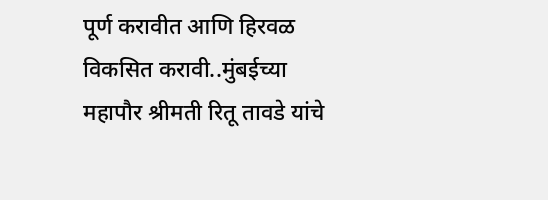पूर्ण करावीत आणि हिरवळ विकसित करावी..मुंबईच्या महापौर श्रीमती रितू तावडे यांचे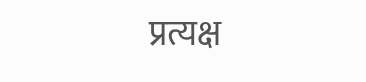प्रत्यक्ष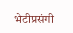भेटीप्रसंगी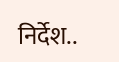निर्देश..